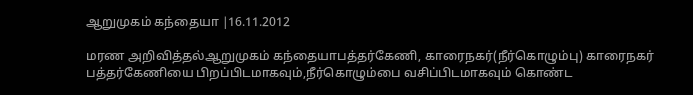ஆறுமுகம் கந்தையா |16.11.2012

மரண அறிவித்தல்ஆறுமுகம் கந்தையாபத்தர்கேணி, காரைநகர்(நீர்கொழும்பு) காரைநகர் பத்தர்கேணியை பிறப்பிடமாகவும்,நீர்கொழும்பை வசிப்பிடமாகவும் கொண்ட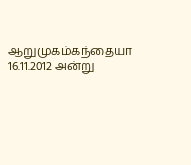ஆறுமுகம்கந்தையா 16.11.2012 அன்று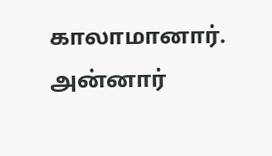காலாமானார். அன்னார்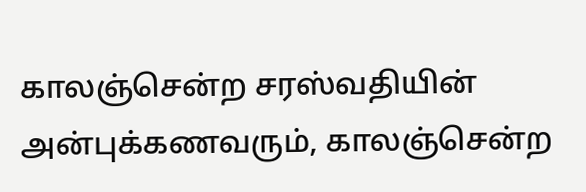காலஞ்சென்ற சரஸ்வதியின் அன்புக்கணவரும், காலஞ்சென்ற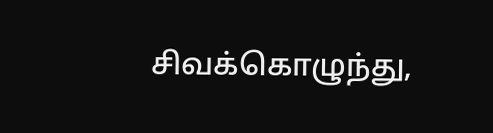சிவக்கொழுந்து,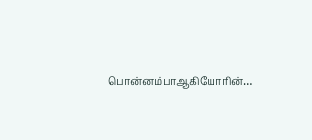பொன்னம்பாஆகியோரின்…